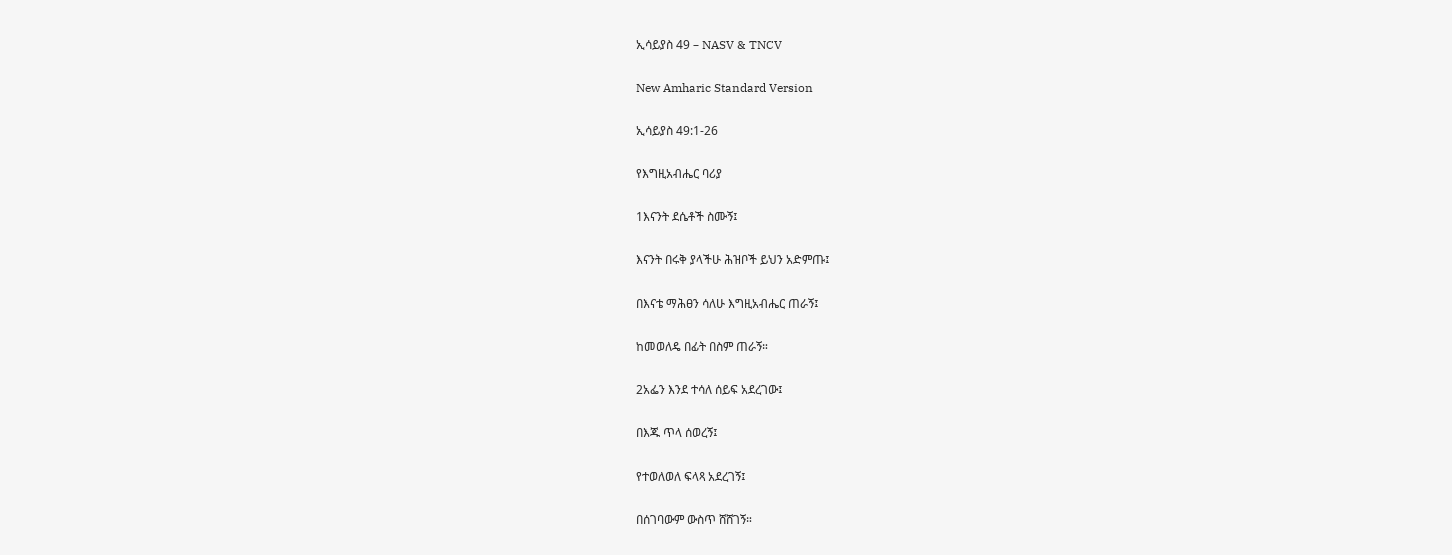ኢሳይያስ 49 – NASV & TNCV

New Amharic Standard Version

ኢሳይያስ 49:1-26

የእግዚአብሔር ባሪያ

1እናንት ደሴቶች ስሙኝ፤

እናንት በሩቅ ያላችሁ ሕዝቦች ይህን አድምጡ፤

በእናቴ ማሕፀን ሳለሁ እግዚአብሔር ጠራኝ፤

ከመወለዴ በፊት በስም ጠራኝ።

2አፌን እንደ ተሳለ ሰይፍ አደረገው፤

በእጁ ጥላ ሰወረኝ፤

የተወለወለ ፍላጻ አደረገኝ፤

በሰገባውም ውስጥ ሸሸገኝ።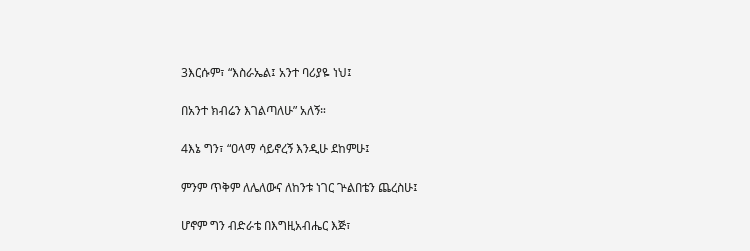3እርሱም፣ “እስራኤል፤ አንተ ባሪያዬ ነህ፤

በአንተ ክብሬን እገልጣለሁ” አለኝ።

4እኔ ግን፣ “ዐላማ ሳይኖረኝ እንዲሁ ደከምሁ፤

ምንም ጥቅም ለሌለውና ለከንቱ ነገር ጕልበቴን ጨረስሁ፤

ሆኖም ግን ብድራቴ በእግዚአብሔር እጅ፣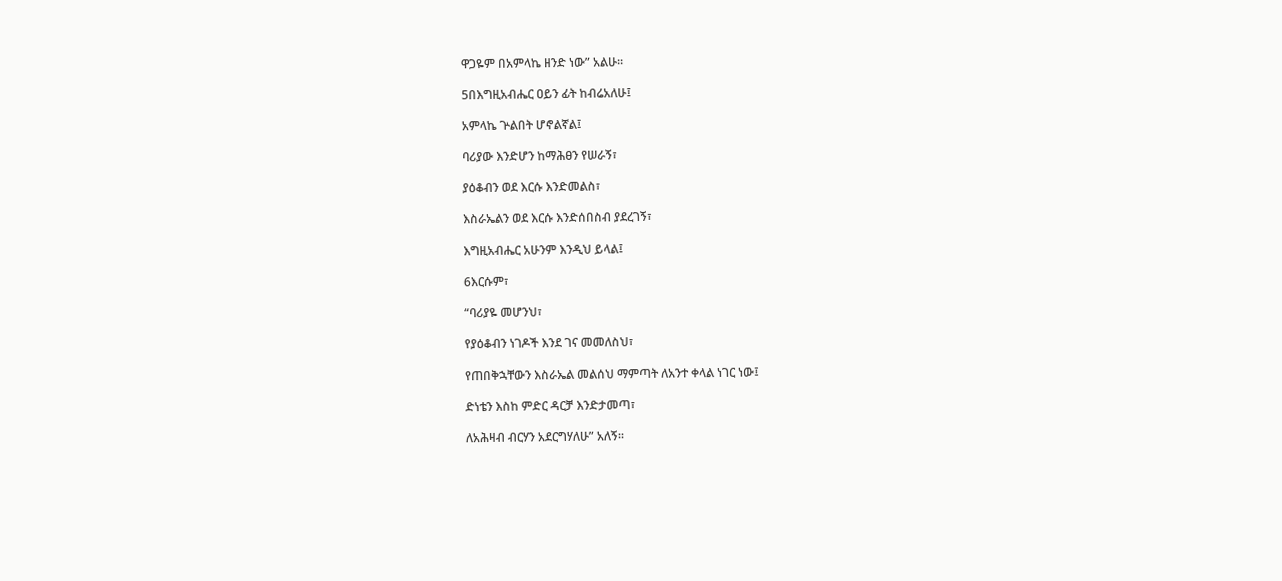ዋጋዬም በአምላኬ ዘንድ ነው” አልሁ።

5በእግዚአብሔር ዐይን ፊት ከብሬአለሁ፤

አምላኬ ጕልበት ሆኖልኛል፤

ባሪያው እንድሆን ከማሕፀን የሠራኝ፣

ያዕቆብን ወደ እርሱ እንድመልስ፣

እስራኤልን ወደ እርሱ እንድሰበስብ ያደረገኝ፣

እግዚአብሔር አሁንም እንዲህ ይላል፤

6እርሱም፣

“ባሪያዬ መሆንህ፣

የያዕቆብን ነገዶች እንደ ገና መመለስህ፣

የጠበቅኋቸውን እስራኤል መልሰህ ማምጣት ለአንተ ቀላል ነገር ነው፤

ድነቴን እስከ ምድር ዳርቻ እንድታመጣ፣

ለአሕዛብ ብርሃን አደርግሃለሁ” አለኝ።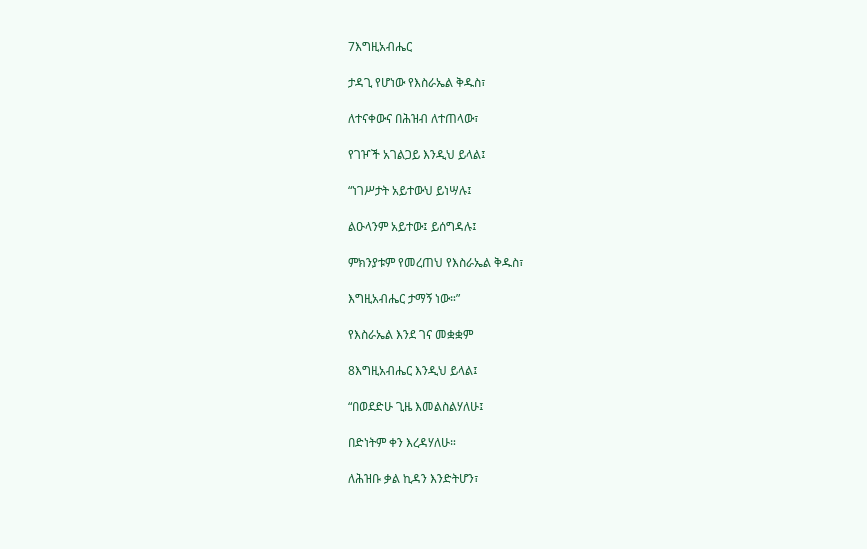7እግዚአብሔር

ታዳጊ የሆነው የእስራኤል ቅዱስ፣

ለተናቀውና በሕዝብ ለተጠላው፣

የገዦች አገልጋይ እንዲህ ይላል፤

“ነገሥታት አይተውህ ይነሣሉ፤

ልዑላንም አይተው፤ ይሰግዳሉ፤

ምክንያቱም የመረጠህ የእስራኤል ቅዱስ፣

እግዚአብሔር ታማኝ ነው።”

የእስራኤል እንደ ገና መቋቋም

8እግዚአብሔር እንዲህ ይላል፤

“በወደድሁ ጊዜ እመልስልሃለሁ፤

በድነትም ቀን እረዳሃለሁ።

ለሕዝቡ ቃል ኪዳን እንድትሆን፣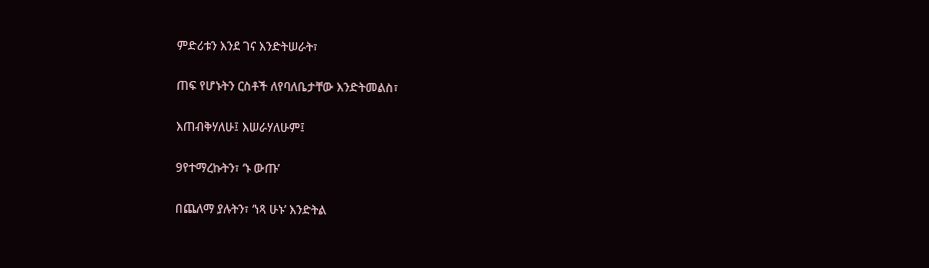ምድሪቱን እንደ ገና እንድትሠራት፣

ጠፍ የሆኑትን ርስቶች ለየባለቤታቸው እንድትመልስ፣

እጠብቅሃለሁ፤ እሠራሃለሁም፤

9የተማረኩትን፣ ‘ኑ ውጡ’

በጨለማ ያሉትን፣ ‘ነጻ ሁኑ’ እንድትል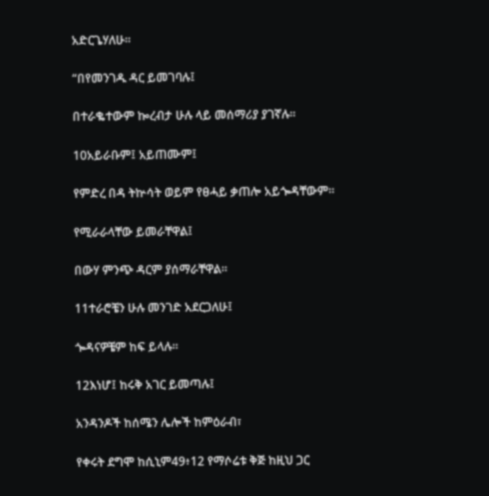አድርጌሃለሁ።

“በየመንገዱ ዳር ይመገባሉ፤

በተራቈተውም ኰረብታ ሁሉ ላይ መሰማሪያ ያገኛሉ።

10አይራቡም፤ አይጠሙም፤

የምድረ በዳ ትኵሳት ወይም የፀሓይ ቃጠሎ አይጐዳቸውም።

የሚራራላቸው ይመራቸዋል፤

በውሃ ምንጭ ዳርም ያሰማራቸዋል።

11ተራሮቼን ሁሉ መንገድ አደርጋለሁ፤

ጐዳናዎቼም ከፍ ይላሉ።

12እነሆ፤ ከሩቅ አገር ይመጣሉ፤

አንዳንዶች ከሰሜን ሌሎች ከምዕራብ፣

የቀሩት ደግሞ ከሲኒም49፥12 የማሶሬቱ ቅጅ ከዚህ ጋር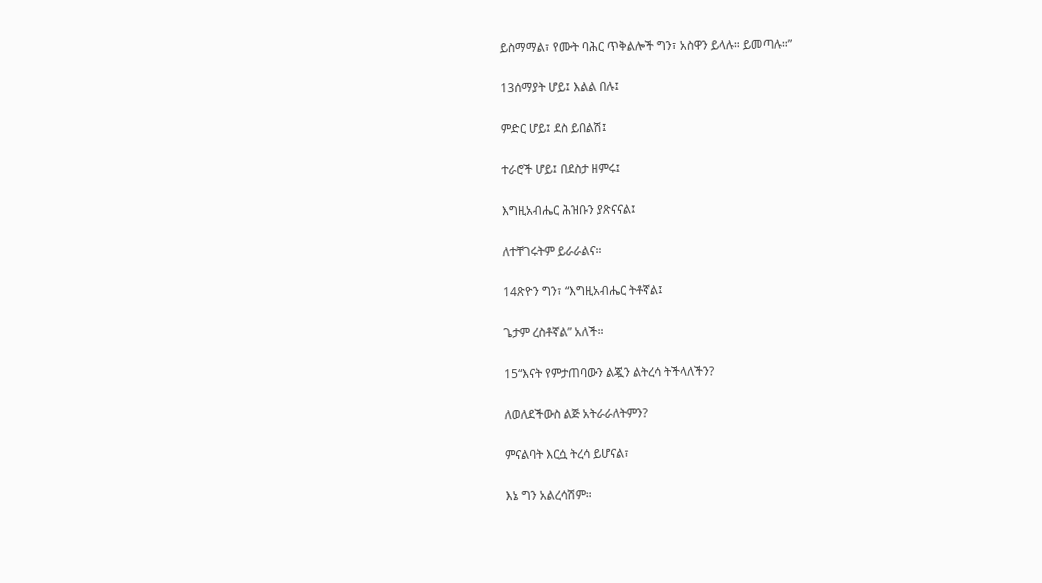ይስማማል፣ የሙት ባሕር ጥቅልሎች ግን፣ አስዋን ይላሉ። ይመጣሉ።”

13ሰማያት ሆይ፤ እልል በሉ፤

ምድር ሆይ፤ ደስ ይበልሽ፤

ተራሮች ሆይ፤ በደስታ ዘምሩ፤

እግዚአብሔር ሕዝቡን ያጽናናል፤

ለተቸገሩትም ይራራልና።

14ጽዮን ግን፣ “እግዚአብሔር ትቶኛል፤

ጌታም ረስቶኛል” አለች።

15“እናት የምታጠባውን ልጇን ልትረሳ ትችላለችን?

ለወለደችውስ ልጅ አትራራለትምን?

ምናልባት እርሷ ትረሳ ይሆናል፣

እኔ ግን አልረሳሽም።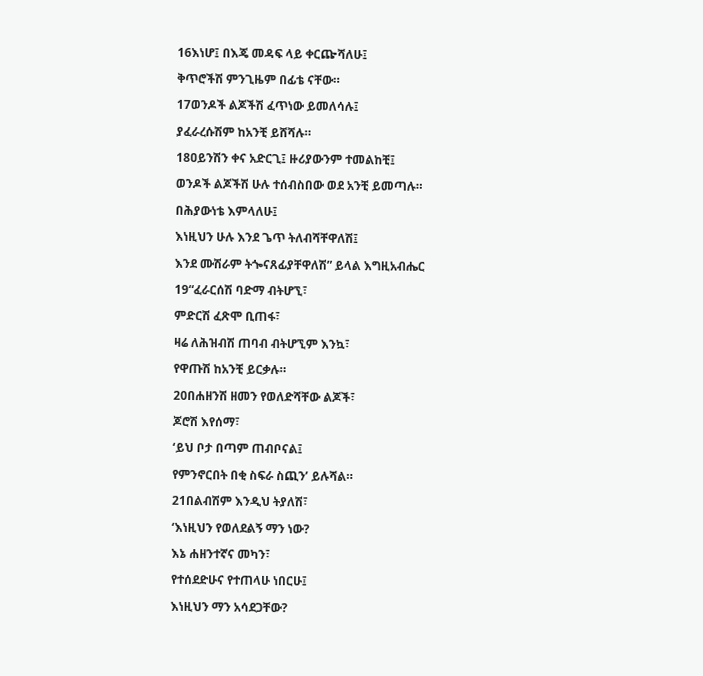16እነሆ፤ በእጄ መዳፍ ላይ ቀርጬሻለሁ፤

ቅጥሮችሽ ምንጊዜም በፊቴ ናቸው።

17ወንዶች ልጆችሽ ፈጥነው ይመለሳሉ፤

ያፈራረሱሽም ከአንቺ ይሸሻሉ።

18ዐይንሽን ቀና አድርጊ፤ ዙሪያውንም ተመልከቺ፤

ወንዶች ልጆችሽ ሁሉ ተሰብስበው ወደ አንቺ ይመጣሉ።

በሕያውነቴ እምላለሁ፤

እነዚህን ሁሉ እንደ ጌጥ ትለብሻቸዋለሽ፤

እንደ ሙሽራም ትጐናጸፊያቸዋለሽ” ይላል እግዚአብሔር

19“ፈራርሰሽ ባድማ ብትሆኚ፣

ምድርሽ ፈጽሞ ቢጠፋ፣

ዛሬ ለሕዝብሽ ጠባብ ብትሆኚም እንኳ፣

የዋጡሽ ከአንቺ ይርቃሉ።

20በሐዘንሽ ዘመን የወለድሻቸው ልጆች፣

ጆሮሽ እየሰማ፣

‘ይህ ቦታ በጣም ጠብቦናል፤

የምንኖርበት በቂ ስፍራ ስጪን’ ይሉሻል።

21በልብሽም እንዲህ ትያለሽ፣

‘እነዚህን የወለደልኝ ማን ነው?

እኔ ሐዘንተኛና መካን፣

የተሰደድሁና የተጠላሁ ነበርሁ፤

እነዚህን ማን አሳደጋቸው?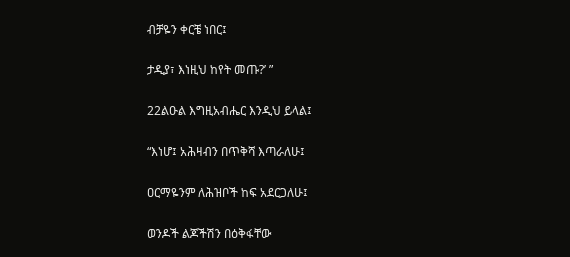ብቻዬን ቀርቼ ነበር፤

ታዲያ፣ እነዚህ ከየት መጡ?’ ”

22ልዑል እግዚአብሔር እንዲህ ይላል፤

“እነሆ፤ አሕዛብን በጥቅሻ እጣራለሁ፤

ዐርማዬንም ለሕዝቦች ከፍ አደርጋለሁ፤

ወንዶች ልጆችሽን በዕቅፋቸው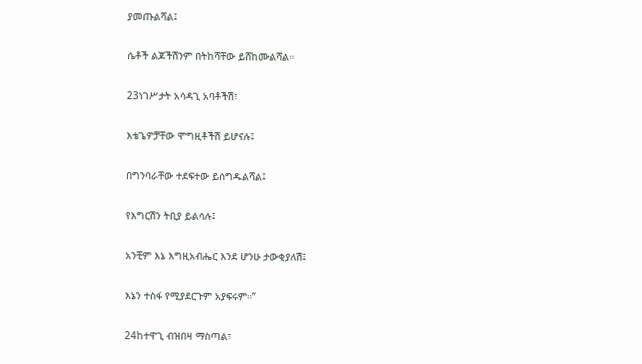ያመጡልሻል፤

ሴቶች ልጆችሽንም በትከሻቸው ይሸከሙልሻል።

23ነገሥታት አሳዳጊ አባቶችሽ፣

እቴጌዎቻቸው ሞግዚቶችሽ ይሆናሉ፤

በግንባራቸው ተደፍተው ይሰግዱልሻል፤

የእግርሽን ትቢያ ይልሳሉ፤

አንቺም እኔ እግዚአብሔር እንደ ሆንሁ ታውቂያለሽ፤

እኔን ተስፋ የሚያደርጉም አያፍሩም።”

24ከተዋጊ ብዝበዛ ማስጣል፣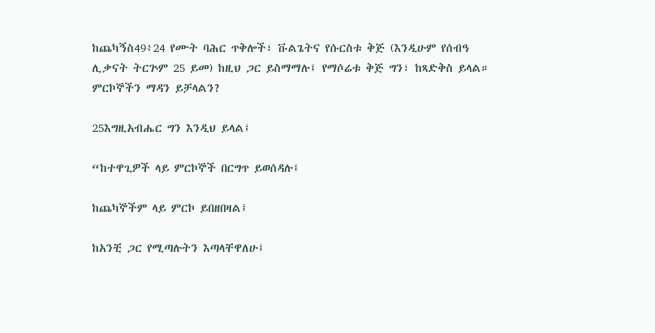ከጨካኝስ49፥24 የሙት ባሕር ጥቅሎች፣ ቩልጌትና የሱርስቱ ቅጅ (እንዲሁም የሰብዓ ሊቃናት ትርጕም 25 ይመ) ከዚህ ጋር ይስማማሉ፤ የማሶሬቱ ቅጅ ግን፣ ከጻድቅስ ይላል። ምርኮኞችን ማዳን ይቻላልን?

25እግዚአብሔር ግን እንዲህ ይላል፤

“ከተዋጊዎች ላይ ምርኮኞች በርግጥ ይወሰዳሉ፤

ከጨካኞችም ላይ ምርኮ ይበዘበዛል፤

ከአንቺ ጋር የሚጣሉትን እጣላቸዋለሁ፤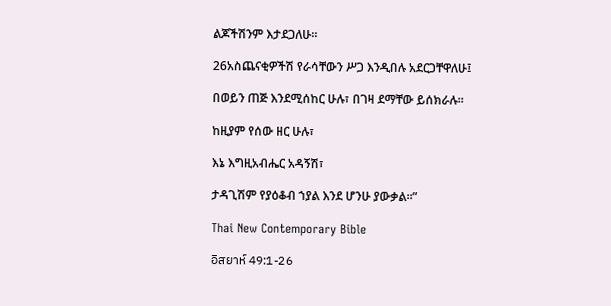ልጆችሽንም እታደጋለሁ።

26አስጨናቂዎችሽ የራሳቸውን ሥጋ እንዲበሉ አደርጋቸዋለሁ፤

በወይን ጠጅ እንደሚሰከር ሁሉ፣ በገዛ ደማቸው ይሰክራሉ።

ከዚያም የሰው ዘር ሁሉ፣

እኔ እግዚአብሔር አዳኝሽ፣

ታዳጊሽም የያዕቆብ ኀያል እንደ ሆንሁ ያውቃል።”

Thai New Contemporary Bible

อิสยาห์ 49:1-26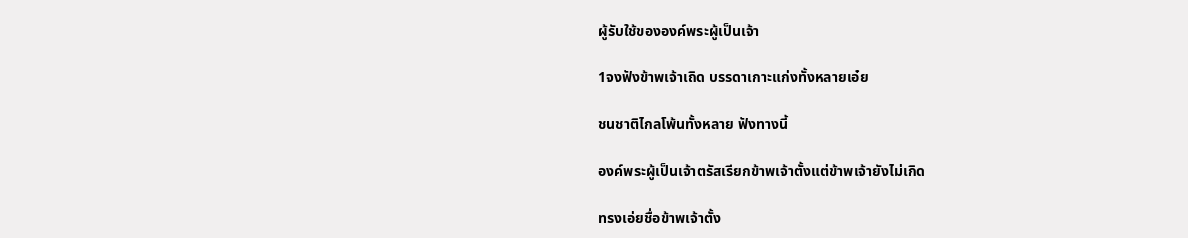ผู้รับใช้ขององค์พระผู้เป็นเจ้า

1จงฟังข้าพเจ้าเถิด บรรดาเกาะแก่งทั้งหลายเอ๋ย

ชนชาติไกลโพ้นทั้งหลาย ฟังทางนี้

องค์พระผู้เป็นเจ้าตรัสเรียกข้าพเจ้าตั้งแต่ข้าพเจ้ายังไม่เกิด

ทรงเอ่ยชื่อข้าพเจ้าตั้ง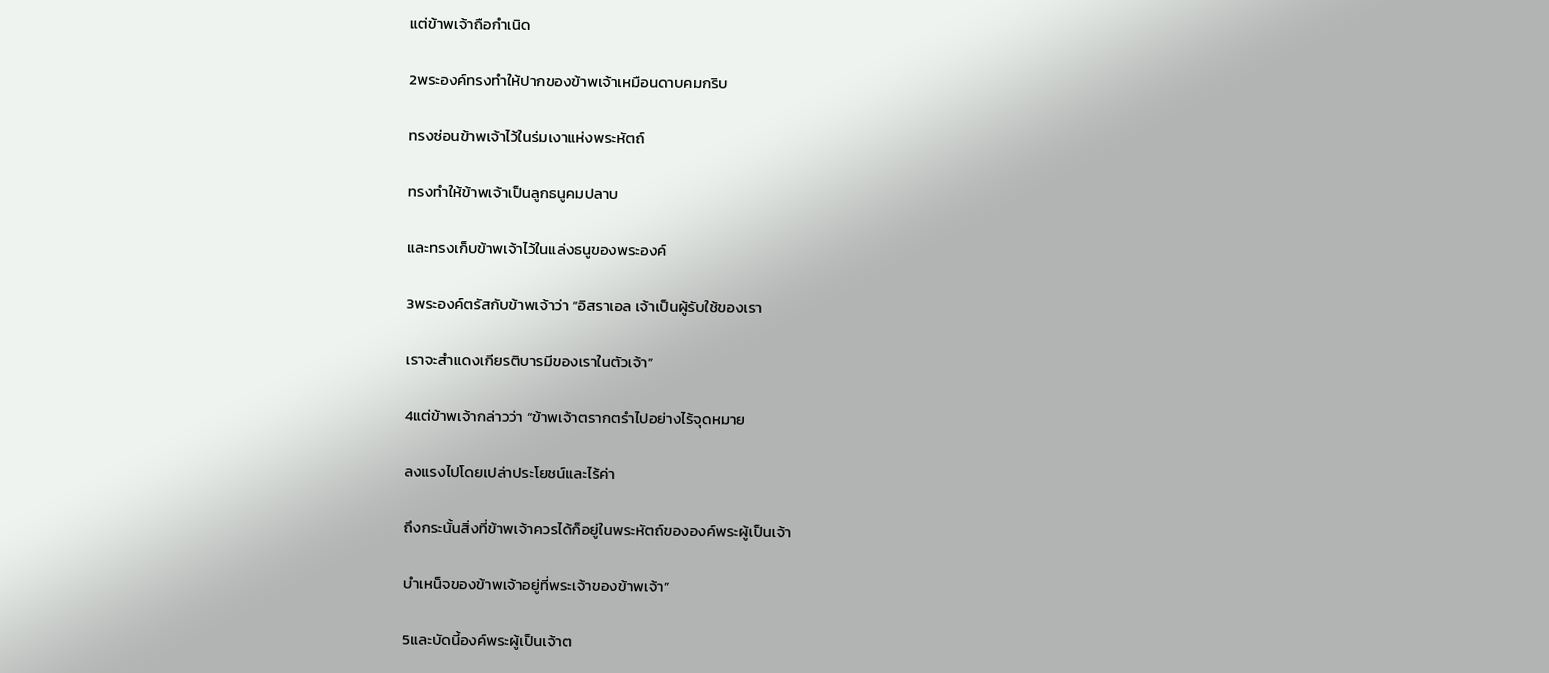แต่ข้าพเจ้าถือกำเนิด

2พระองค์ทรงทำให้ปากของข้าพเจ้าเหมือนดาบคมกริบ

ทรงซ่อนข้าพเจ้าไว้ในร่มเงาแห่งพระหัตถ์

ทรงทำให้ข้าพเจ้าเป็นลูกธนูคมปลาบ

และทรงเก็บข้าพเจ้าไว้ในแล่งธนูของพระองค์

3พระองค์ตรัสกับข้าพเจ้าว่า “อิสราเอล เจ้าเป็นผู้รับใช้ของเรา

เราจะสำแดงเกียรติบารมีของเราในตัวเจ้า”

4แต่ข้าพเจ้ากล่าวว่า “ข้าพเจ้าตรากตรำไปอย่างไร้จุดหมาย

ลงแรงไปโดยเปล่าประโยชน์และไร้ค่า

ถึงกระนั้นสิ่งที่ข้าพเจ้าควรได้ก็อยู่ในพระหัตถ์ขององค์พระผู้เป็นเจ้า

บำเหน็จของข้าพเจ้าอยู่ที่พระเจ้าของข้าพเจ้า”

5และบัดนี้องค์พระผู้เป็นเจ้าต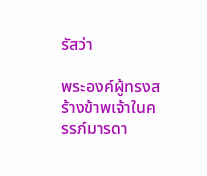รัสว่า

พระองค์ผู้ทรงสร้างข้าพเจ้าในครรภ์มารดา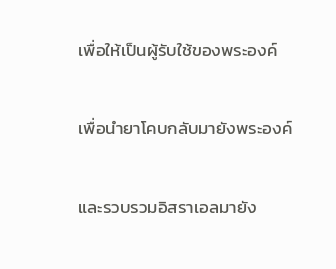เพื่อให้เป็นผู้รับใช้ของพระองค์

เพื่อนำยาโคบกลับมายังพระองค์

และรวบรวมอิสราเอลมายัง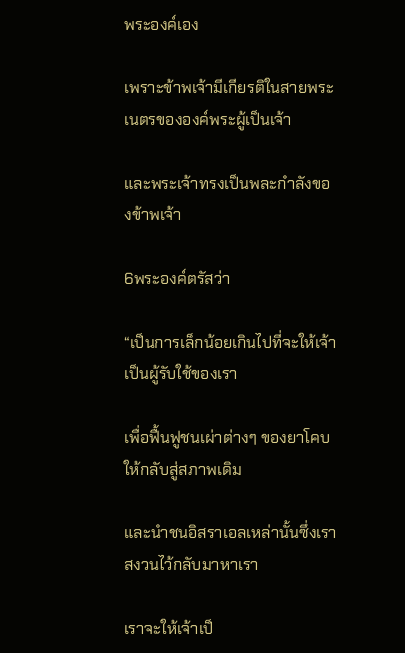พระองค์เอง

เพราะข้าพเจ้ามีเกียรติในสายพระเนตรขององค์พระผู้เป็นเจ้า

และพระเจ้าทรงเป็นพละกำลังของข้าพเจ้า

6พระองค์ตรัสว่า

“เป็นการเล็กน้อยเกินไปที่จะให้เจ้าเป็นผู้รับใช้ของเรา

เพื่อฟื้นฟูชนเผ่าต่างๆ ของยาโคบให้กลับสู่สภาพเดิม

และนำชนอิสราเอลเหล่านั้นซึ่งเราสงวนไว้กลับมาหาเรา

เราจะให้เจ้าเป็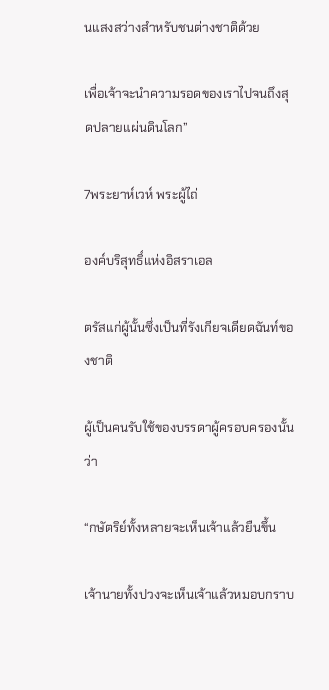นแสงสว่างสำหรับชนต่างชาติด้วย

เพื่อเจ้าจะนำความรอดของเราไปจนถึงสุดปลายแผ่นดินโลก”

7พระยาห์เวห์ พระผู้ไถ่

องค์บริสุทธิ์แห่งอิสราเอล

ตรัสแก่ผู้นั้นซึ่งเป็นที่รังเกียจเดียดฉันท์ของชาติ

ผู้เป็นคนรับใช้ของบรรดาผู้ครอบครองนั้นว่า

“กษัตริย์ทั้งหลายจะเห็นเจ้าแล้วยืนขึ้น

เจ้านายทั้งปวงจะเห็นเจ้าแล้วหมอบกราบ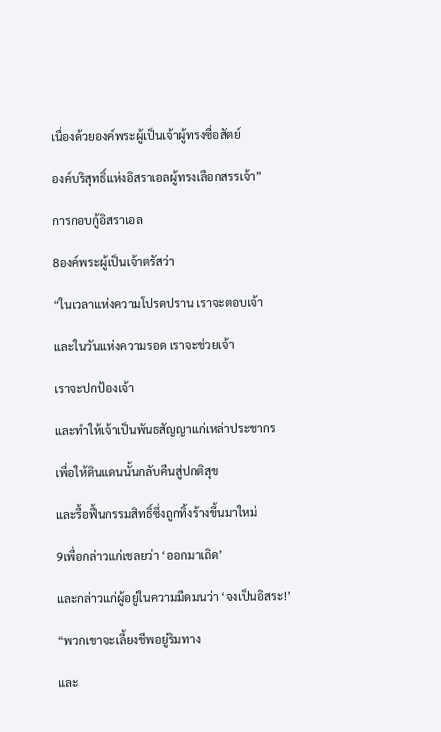เนื่องด้วยองค์พระผู้เป็นเจ้าผู้ทรงซื่อสัตย์

องค์บริสุทธิ์แห่งอิสราเอลผู้ทรงเลือกสรรเจ้า”

การกอบกู้อิสราเอล

8องค์พระผู้เป็นเจ้าตรัสว่า

“ในเวลาแห่งความโปรดปราน เราจะตอบเจ้า

และในวันแห่งความรอด เราจะช่วยเจ้า

เราจะปกป้องเจ้า

และทำให้เจ้าเป็นพันธสัญญาแก่เหล่าประชากร

เพื่อให้ดินแดนนั้นกลับคืนสู่ปกติสุข

และรื้อฟื้นกรรมสิทธิ์ซึ่งถูกทิ้งร้างขึ้นมาใหม่

9เพื่อกล่าวแก่เชลยว่า ‘ออกมาเถิด’

และกล่าวแก่ผู้อยู่ในความมืดมนว่า ‘จงเป็นอิสระ!’

“พวกเขาจะเลี้ยงชีพอยู่ริมทาง

และ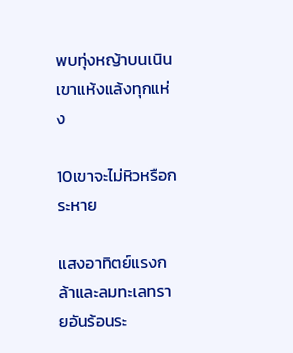พบทุ่งหญ้าบนเนินเขาแห้งแล้งทุกแห่ง

10เขาจะไม่หิวหรือกระหาย

แสงอาทิตย์แรงกล้าและลมทะเลทรายอันร้อนระ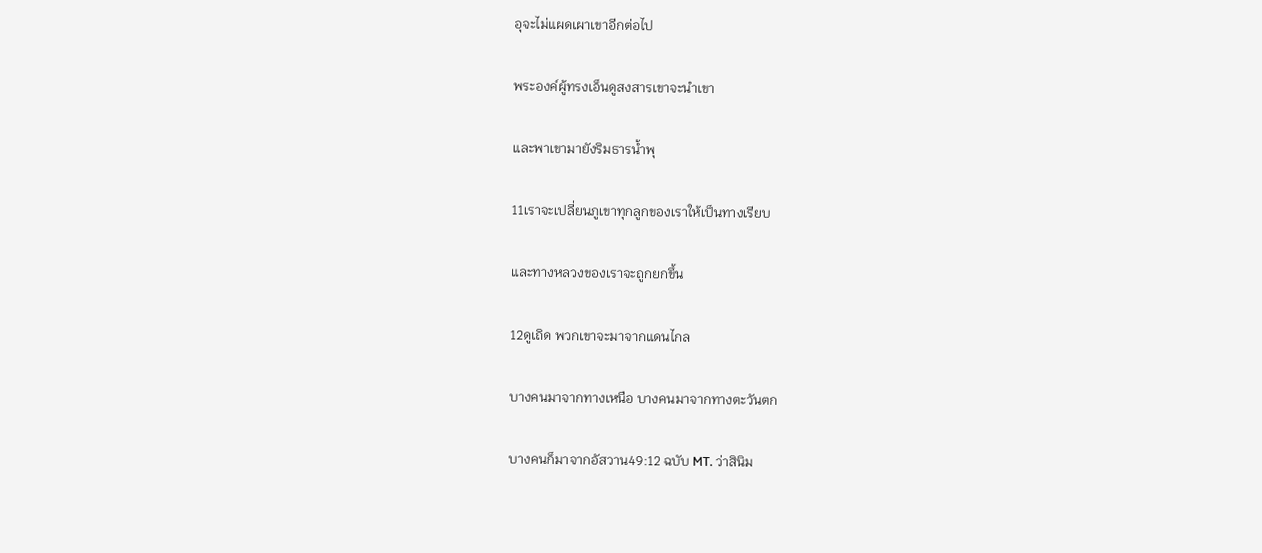อุจะไม่แผดเผาเขาอีกต่อไป

พระองค์ผู้ทรงเอ็นดูสงสารเขาจะนำเขา

และพาเขามายังริมธารน้ำพุ

11เราจะเปลี่ยนภูเขาทุกลูกของเราให้เป็นทางเรียบ

และทางหลวงของเราจะถูกยกขึ้น

12ดูเถิด พวกเขาจะมาจากแดนไกล

บางคนมาจากทางเหนือ บางคนมาจากทางตะวันตก

บางคนก็มาจากอัสวาน49:12 ฉบับ MT. ว่าสินิม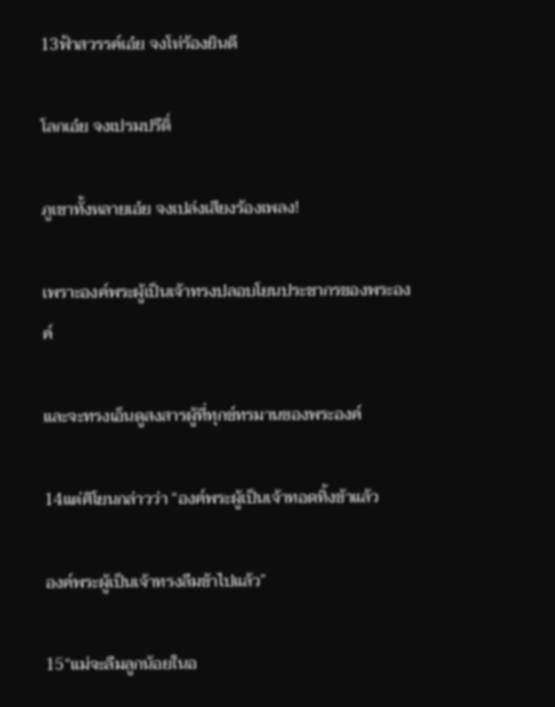13ฟ้าสวรรค์เอ๋ย จงโห่ร้องยินดี

โลกเอ๋ย จงเปรมปรีดิ์

ภูเขาทั้งหลายเอ๋ย จงเปล่งเสียงร้องเพลง!

เพราะองค์พระผู้เป็นเจ้าทรงปลอบโยนประชากรของพระองค์

และจะทรงเอ็นดูสงสารผู้ที่ทุกข์ทรมานของพระองค์

14แต่ศิโยนกล่าวว่า “องค์พระผู้เป็นเจ้าทอดทิ้งข้าแล้ว

องค์พระผู้เป็นเจ้าทรงลืมข้าไปแล้ว”

15“แม่จะลืมลูกน้อยในอ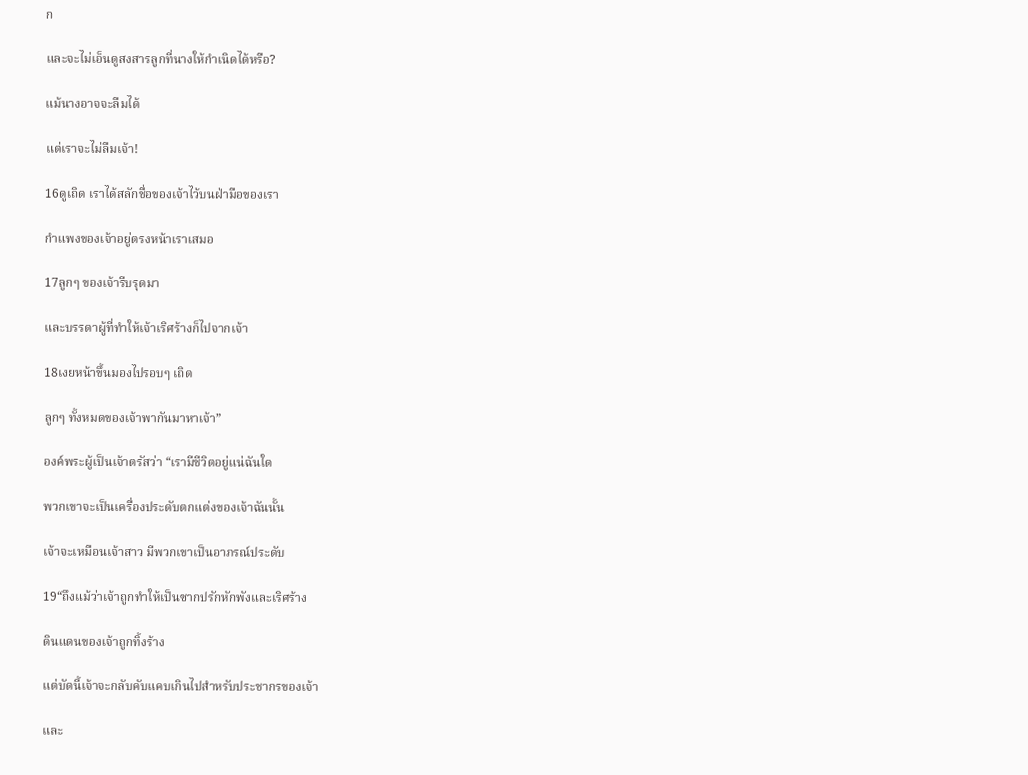ก

และจะไม่เอ็นดูสงสารลูกที่นางให้กำเนิดได้หรือ?

แม้นางอาจจะลืมได้

แต่เราจะไม่ลืมเจ้า!

16ดูเถิด เราได้สลักชื่อของเจ้าไว้บนฝ่ามือของเรา

กำแพงของเจ้าอยู่ตรงหน้าเราเสมอ

17ลูกๆ ของเจ้ารีบรุดมา

และบรรดาผู้ที่ทำให้เจ้าเริศร้างก็ไปจากเจ้า

18เงยหน้าขึ้นมองไปรอบๆ เถิด

ลูกๆ ทั้งหมดของเจ้าพากันมาหาเจ้า”

องค์พระผู้เป็นเจ้าตรัสว่า “เรามีชีวิตอยู่แน่ฉันใด

พวกเขาจะเป็นเครื่องประดับตกแต่งของเจ้าฉันนั้น

เจ้าจะเหมือนเจ้าสาว มีพวกเขาเป็นอาภรณ์ประดับ

19“ถึงแม้ว่าเจ้าถูกทำให้เป็นซากปรักหักพังและเริศร้าง

ดินแดนของเจ้าถูกทิ้งร้าง

แต่บัดนี้เจ้าจะกลับคับแคบเกินไปสำหรับประชากรของเจ้า

และ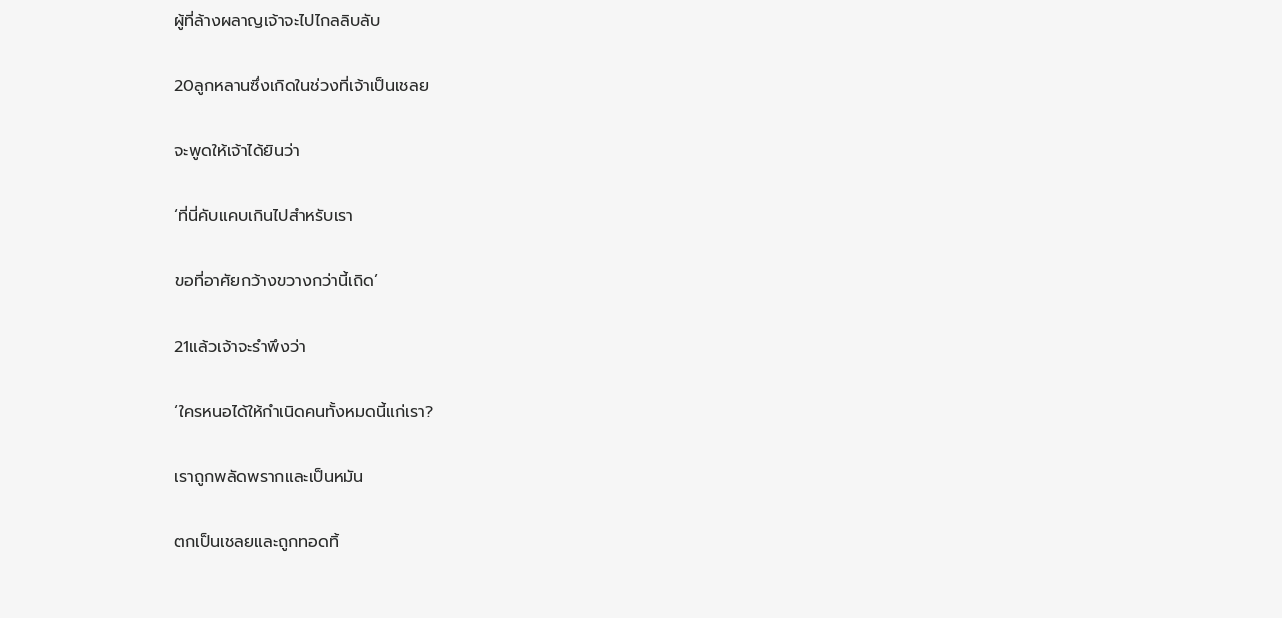ผู้ที่ล้างผลาญเจ้าจะไปไกลลิบลับ

20ลูกหลานซึ่งเกิดในช่วงที่เจ้าเป็นเชลย

จะพูดให้เจ้าได้ยินว่า

‘ที่นี่คับแคบเกินไปสำหรับเรา

ขอที่อาศัยกว้างขวางกว่านี้เถิด’

21แล้วเจ้าจะรำพึงว่า

‘ใครหนอได้ให้กำเนิดคนทั้งหมดนี้แก่เรา?

เราถูกพลัดพรากและเป็นหมัน

ตกเป็นเชลยและถูกทอดทิ้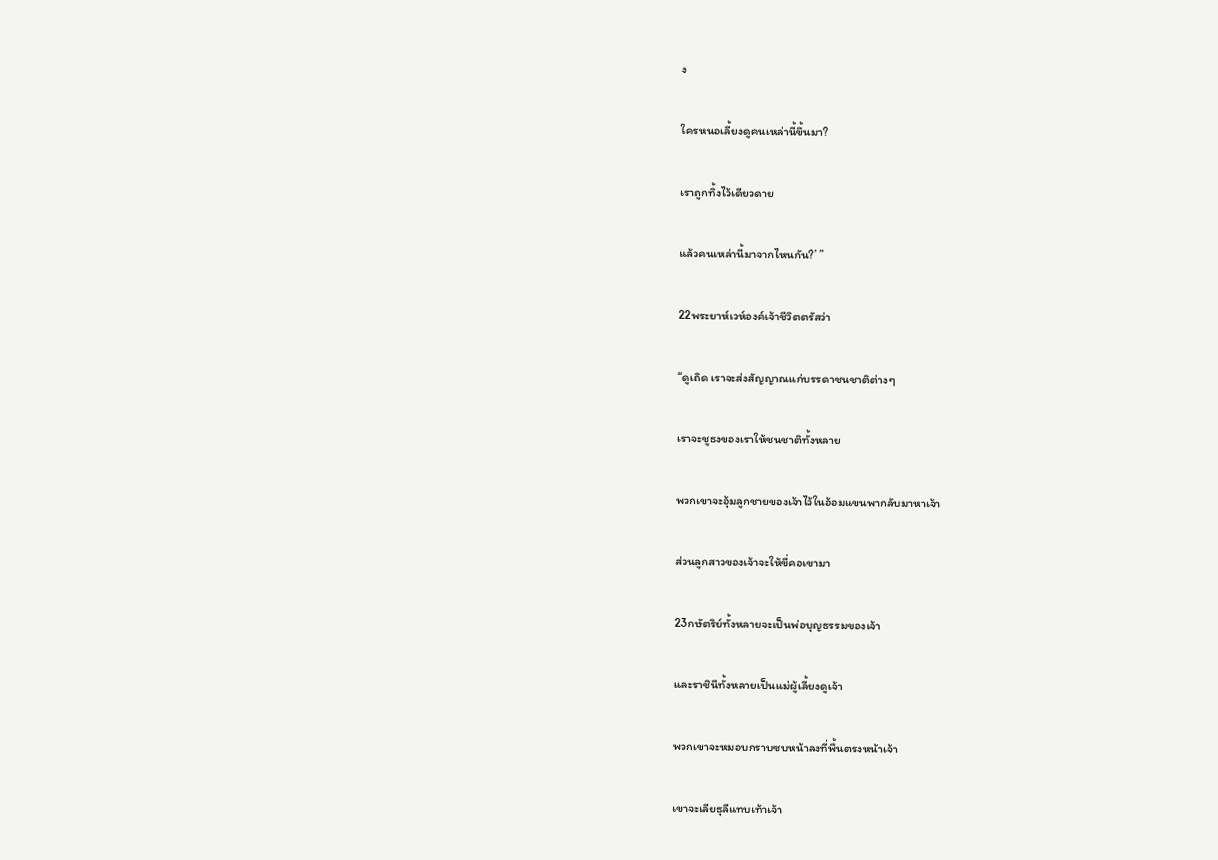ง

ใครหนอเลี้ยงดูคนเหล่านี้ขึ้นมา?

เราถูกทิ้งไว้เดียวดาย

แล้วคนเหล่านี้มาจากไหนกัน?’ ”

22พระยาห์เวห์องค์เจ้าชีวิตตรัสว่า

“ดูเถิด เราจะส่งสัญญาณแก่บรรดาชนชาติต่างๆ

เราจะชูธงของเราให้ชนชาติทั้งหลาย

พวกเขาจะอุ้มลูกชายของเจ้าไว้ในอ้อมแขนพากลับมาหาเจ้า

ส่วนลูกสาวของเจ้าจะให้ขี่คอเขามา

23กษัตริย์ทั้งหลายจะเป็นพ่อบุญธรรมของเจ้า

และราชินีทั้งหลายเป็นแม่ผู้เลี้ยงดูเจ้า

พวกเขาจะหมอบกราบซบหน้าลงที่พื้นตรงหน้าเจ้า

เขาจะเลียธุลีแทบเท้าเจ้า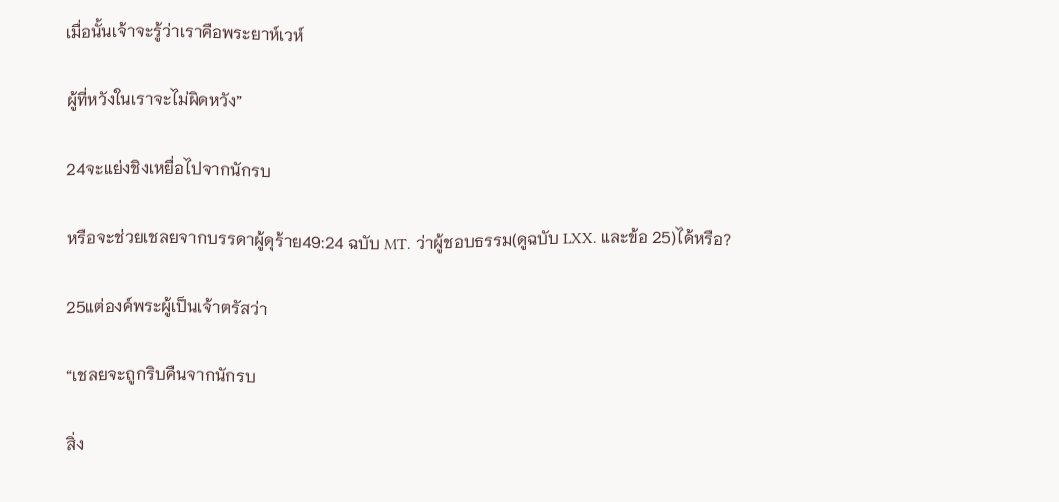เมื่อนั้นเจ้าจะรู้ว่าเราคือพระยาห์เวห์

ผู้ที่หวังในเราจะไม่ผิดหวัง”

24จะแย่งชิงเหยื่อไปจากนักรบ

หรือจะช่วยเชลยจากบรรดาผู้ดุร้าย49:24 ฉบับ MT. ว่าผู้ชอบธรรม(ดูฉบับ LXX. และข้อ 25)ได้หรือ?

25แต่องค์พระผู้เป็นเจ้าตรัสว่า

“เชลยจะถูกริบคืนจากนักรบ

สิ่ง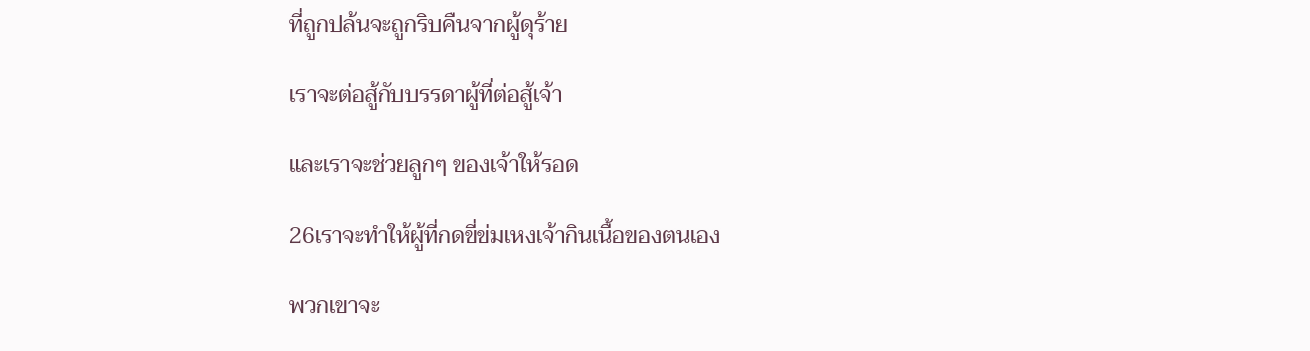ที่ถูกปล้นจะถูกริบคืนจากผู้ดุร้าย

เราจะต่อสู้กับบรรดาผู้ที่ต่อสู้เจ้า

และเราจะช่วยลูกๆ ของเจ้าให้รอด

26เราจะทำให้ผู้ที่กดขี่ข่มเหงเจ้ากินเนื้อของตนเอง

พวกเขาจะ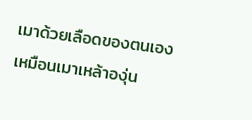เมาด้วยเลือดของตนเองเหมือนเมาเหล้าองุ่น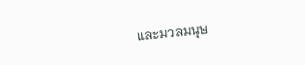และมวลมนุษ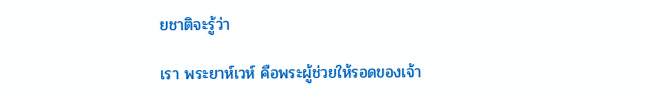ยชาติจะรู้ว่า

เรา พระยาห์เวห์ คือพระผู้ช่วยให้รอดของเจ้า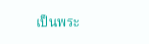เป็นพระ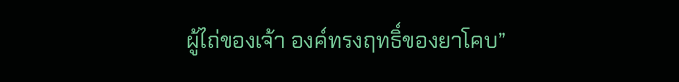ผู้ไถ่ของเจ้า องค์ทรงฤทธิ์ของยาโคบ”